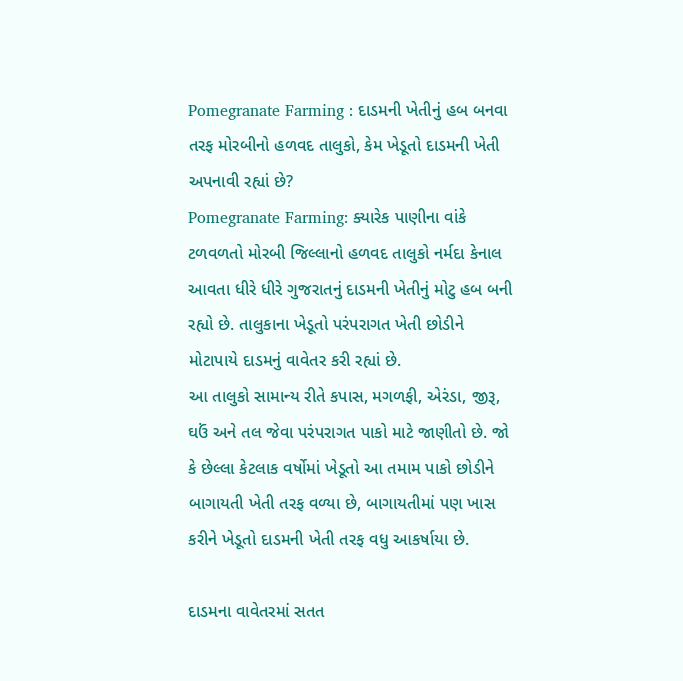Pomegranate Farming : દાડમની ખેતીનું હબ બનવા તરફ મોરબીનો હળવદ તાલુકો, કેમ ખેડૂતો દાડમની ખેતી અપનાવી રહ્યાં છે?
Pomegranate Farming: ક્યારેક પાણીના વાંકે ટળવળતો મોરબી જિલ્લાનો હળવદ તાલુકો નર્મદા કેનાલ આવતા ધીરે ધીરે ગુજરાતનું દાડમની ખેતીનું મોટુ હબ બની રહ્યો છે. તાલુકાના ખેડૂતો પરંપરાગત ખેતી છોડીને મોટાપાયે દાડમનું વાવેતર કરી રહ્યાં છે.
આ તાલુકો સામાન્ય રીતે કપાસ, મગળફી, એરંડા, જીરૂ, ઘઉં અને તલ જેવા પરંપરાગત પાકો માટે જાણીતો છે. જો કે છેલ્લા કેટલાક વર્ષોમાં ખેડૂતો આ તમામ પાકો છોડીને બાગાયતી ખેતી તરફ વળ્યા છે, બાગાયતીમાં પણ ખાસ કરીને ખેડૂતો દાડમની ખેતી તરફ વધુ આકર્ષાયા છે.

દાડમના વાવેતરમાં સતત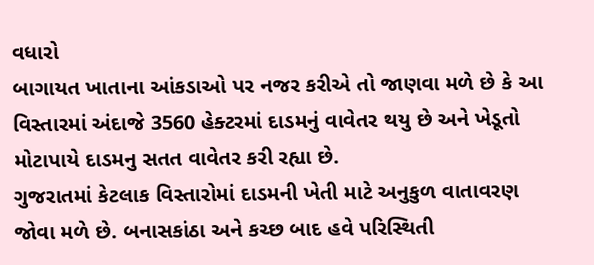વધારો
બાગાયત ખાતાના આંકડાઓ પર નજર કરીએ તો જાણવા મળે છે કે આ વિસ્તારમાં અંદાજે 3560 હેક્ટરમાં દાડમનું વાવેતર થયુ છે અને ખેડૂતો મોટાપાયે દાડમનુ સતત વાવેતર કરી રહ્યા છે.
ગુજરાતમાં કેટલાક વિસ્તારોમાં દાડમની ખેતી માટે અનુકુળ વાતાવરણ જોવા મળે છે. બનાસકાંઠા અને કચ્છ બાદ હવે પરિસ્થિતી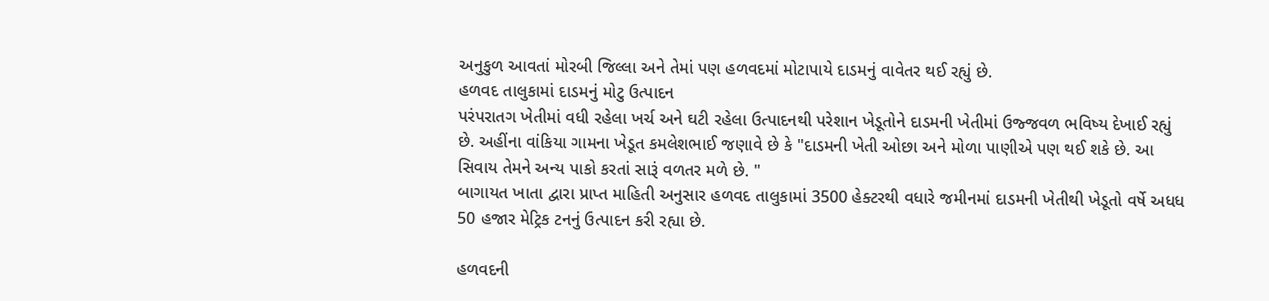અનુકુળ આવતાં મોરબી જિલ્લા અને તેમાં પણ હળવદમાં મોટાપાયે દાડમનું વાવેતર થઈ રહ્યું છે.
હળવદ તાલુકામાં દાડમનું મોટુ ઉત્પાદન
પરંપરાતગ ખેતીમાં વધી રહેલા ખર્ચ અને ઘટી રહેલા ઉત્પાદનથી પરેશાન ખેડૂતોને દાડમની ખેતીમાં ઉજ્જવળ ભવિષ્ય દેખાઈ રહ્યું છે. અહીંના વાંકિયા ગામના ખેડૂત કમલેશભાઈ જણાવે છે કે "દાડમની ખેતી ઓછા અને મોળા પાણીએ પણ થઈ શકે છે. આ સિવાય તેમને અન્ય પાકો કરતાં સારૂં વળતર મળે છે. "
બાગાયત ખાતા દ્વારા પ્રાપ્ત માહિતી અનુસાર હળવદ તાલુકામાં 3500 હેક્ટરથી વધારે જમીનમાં દાડમની ખેતીથી ખેડૂતો વર્ષે અધધ 50 હજાર મેટ્રિક ટનનું ઉત્પાદન કરી રહ્યા છે.

હળવદની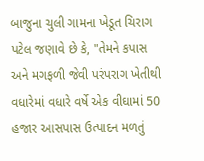બાજુના ચુલી ગામના ખેડૂત ચિરાગ પટેલ જણાવે છે કે, "તેમને કપાસ અને મગફળી જેવી પરંપરાગ ખેતીથી વધારેમાં વધારે વર્ષે એક વીઘામાં 50 હજાર આસપાસ ઉત્પાદન મળતું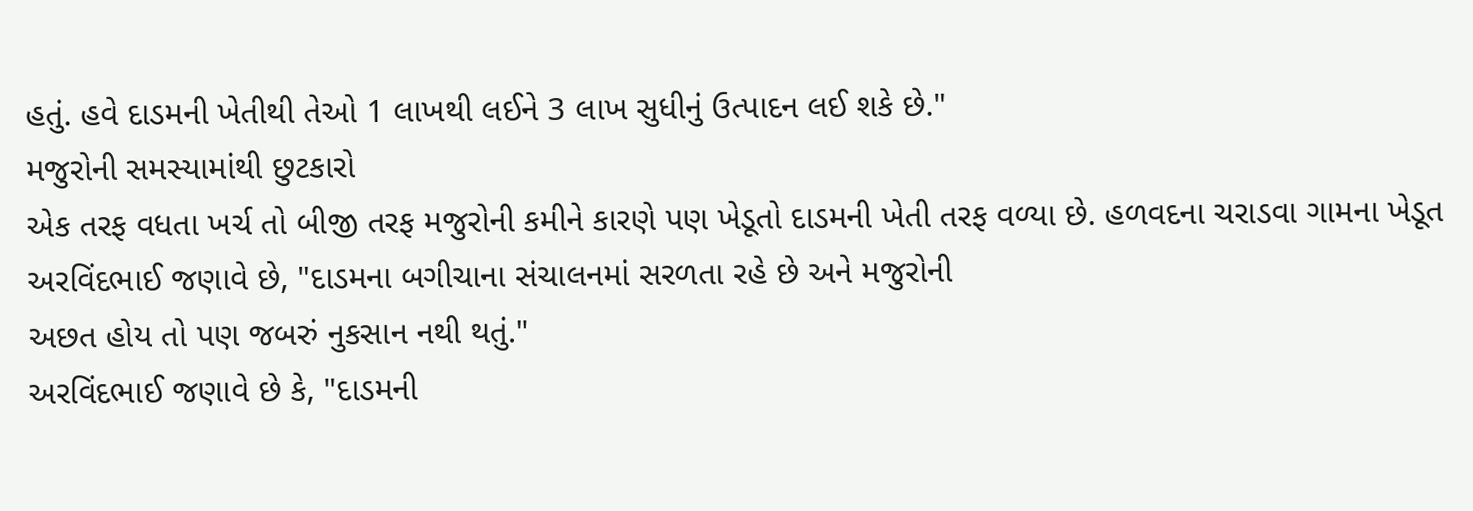હતું. હવે દાડમની ખેતીથી તેઓ 1 લાખથી લઈને 3 લાખ સુધીનું ઉત્પાદન લઈ શકે છે."
મજુરોની સમસ્યામાંથી છુટકારો
એક તરફ વધતા ખર્ચ તો બીજી તરફ મજુરોની કમીને કારણે પણ ખેડૂતો દાડમની ખેતી તરફ વળ્યા છે. હળવદના ચરાડવા ગામના ખેડૂત અરવિંદભાઈ જણાવે છે, "દાડમના બગીચાના સંચાલનમાં સરળતા રહે છે અને મજુરોની
અછત હોય તો પણ જબરું નુકસાન નથી થતું."
અરવિંદભાઈ જણાવે છે કે, "દાડમની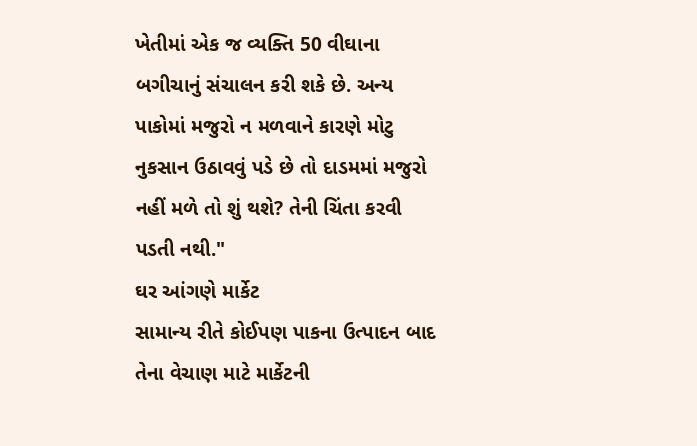ખેતીમાં એક જ વ્યક્તિ 50 વીઘાના બગીચાનું સંચાલન કરી શકે છે. અન્ય પાકોમાં મજુરો ન મળવાને કારણે મોટુ નુકસાન ઉઠાવવું પડે છે તો દાડમમાં મજુરો નહીં મળે તો શું થશે? તેની ચિંતા કરવી પડતી નથી."
ઘર આંગણે માર્કેટ
સામાન્ય રીતે કોઈપણ પાકના ઉત્પાદન બાદ તેના વેચાણ માટે માર્કેટની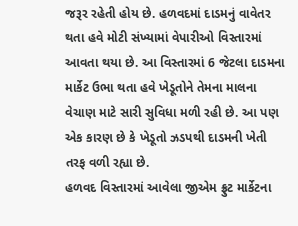જરૂર રહેતી હોય છે. હળવદમાં દાડમનું વાવેતર થતા હવે મોટી સંખ્યામાં વેપારીઓ વિસ્તારમાં આવતા થયા છે. આ વિસ્તારમાં 6 જેટલા દાડમના માર્કેટ ઉભા થતા હવે ખેડૂતોને તેમના માલના વેચાણ માટે સારી સુવિધા મળી રહી છે. આ પણ એક કારણ છે કે ખેડૂતો ઝડપથી દાડમની ખેતી તરફ વળી રહ્યા છે.
હળવદ વિસ્તારમાં આવેલા જીએમ ફ્રુટ માર્કેટના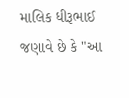માલિક ધીરૂભાઈ જણાવે છે કે "આ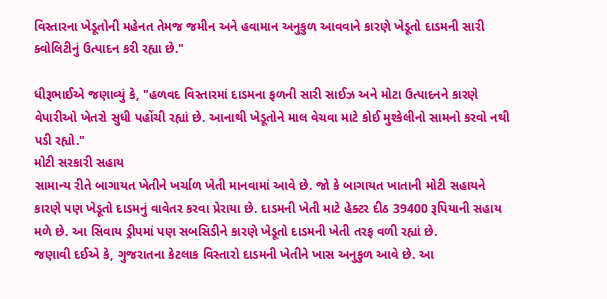વિસ્તારના ખેડૂતોની મહેનત તેમજ જમીન અને હવામાન અનુકુળ આવવાને કારણે ખેડૂતો દાડમની સારી ક્વોલિટીનું ઉત્પાદન કરી રહ્યા છે."

ધીરૂભાઈએ જણાવ્યું કે, "હળવદ વિસ્તારમાં દાડમના ફળની સારી સાઈઝ અને મોટા ઉત્પાદનને કારણે વેપારીઓ ખેતરો સુધી પહોંચી રહ્યાં છે. આનાથી ખેડૂતોને માલ વેચવા માટે કોઈ મુશ્કેલીનો સામનો કરવો નથી પડી રહ્યો."
મોટી સરકારી સહાય
સામાન્ય રીતે બાગાયત ખેતીને ખર્ચાળ ખેતી માનવામાં આવે છે. જો કે બાગાયત ખાતાની મોટી સહાયને કારણે પણ ખેડૂતો દાડમનું વાવેતર કરવા પ્રેરાયા છે. દાડમની ખેતી માટે હેક્ટર દીઠ 39400 રૂપિયાની સહાય મળે છે. આ સિવાય ડ્રીપમાં પણ સબસિડીને કારણે ખેડૂતો દાડમની ખેતી તરફ વળી રહ્યાં છે.
જણાવી દઈએ કે, ગુજરાતના કેટલાક વિસ્તારો દાડમની ખેતીને ખાસ અનુકુળ આવે છે. આ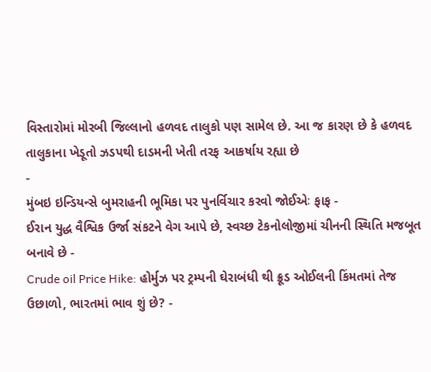વિસ્તારોમાં મોરબી જિલ્લાનો હળવદ તાલુકો પણ સામેલ છે. આ જ કારણ છે કે હળવદ તાલુકાના ખેડૂતો ઝડપથી દાડમની ખેતી તરફ આકર્ષાય રહ્યા છે
-
મુંબઇ ઇન્ડિયન્સે બુમરાહની ભૂમિકા પર પુનર્વિચાર કરવો જોઈએઃ ફાફ -
ઈરાન યુદ્ધ વૈશ્વિક ઉર્જા સંકટને વેગ આપે છે, સ્વચ્છ ટેકનોલોજીમાં ચીનની સ્થિતિ મજબૂત બનાવે છે -
Crude oil Price Hike: હોર્મુઝ પર ટ્રમ્પની ઘેરાબંધી થી ક્રૂડ ઓઈલની કિંમતમાં તેજ ઉછાળો, ભારતમાં ભાવ શું છે? -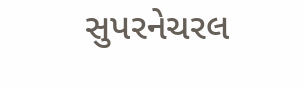સુપરનેચરલ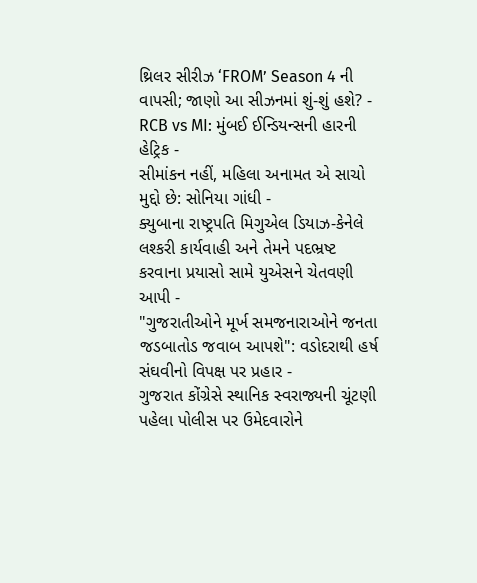થ્રિલર સીરીઝ ‘FROM’ Season 4 ની વાપસી; જાણો આ સીઝનમાં શું-શું હશે? -
RCB vs MI: મુંબઈ ઈન્ડિયન્સની હારની હેટ્રિક -
સીમાંકન નહીં, મહિલા અનામત એ સાચો મુદ્દો છે: સોનિયા ગાંધી -
ક્યુબાના રાષ્ટ્રપતિ મિગુએલ ડિયાઝ-કેનેલે લશ્કરી કાર્યવાહી અને તેમને પદભ્રષ્ટ કરવાના પ્રયાસો સામે યુએસને ચેતવણી આપી -
"ગુજરાતીઓને મૂર્ખ સમજનારાઓને જનતા જડબાતોડ જવાબ આપશે": વડોદરાથી હર્ષ સંઘવીનો વિપક્ષ પર પ્રહાર -
ગુજરાત કોંગ્રેસે સ્થાનિક સ્વરાજ્યની ચૂંટણી પહેલા પોલીસ પર ઉમેદવારોને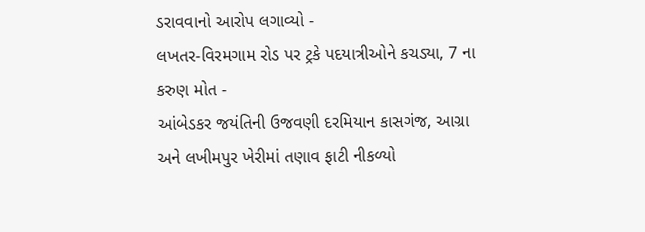ડરાવવાનો આરોપ લગાવ્યો -
લખતર-વિરમગામ રોડ પર ટ્રકે પદયાત્રીઓને કચડ્યા, 7 ના કરુણ મોત -
આંબેડકર જયંતિની ઉજવણી દરમિયાન કાસગંજ, આગ્રા અને લખીમપુર ખેરીમાં તણાવ ફાટી નીકળ્યો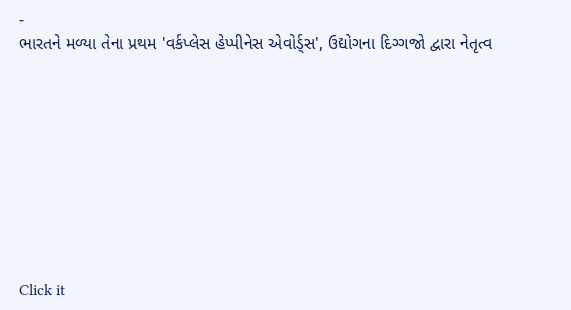-
ભારતને મળ્યા તેના પ્રથમ 'વર્કપ્લેસ હેપ્પીનેસ એવોર્ડ્સ', ઉદ્યોગના દિગ્ગજો દ્વારા નેતૃત્વ









Click it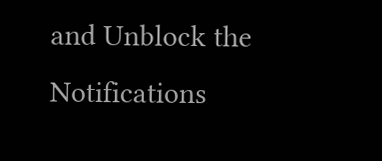and Unblock the Notifications